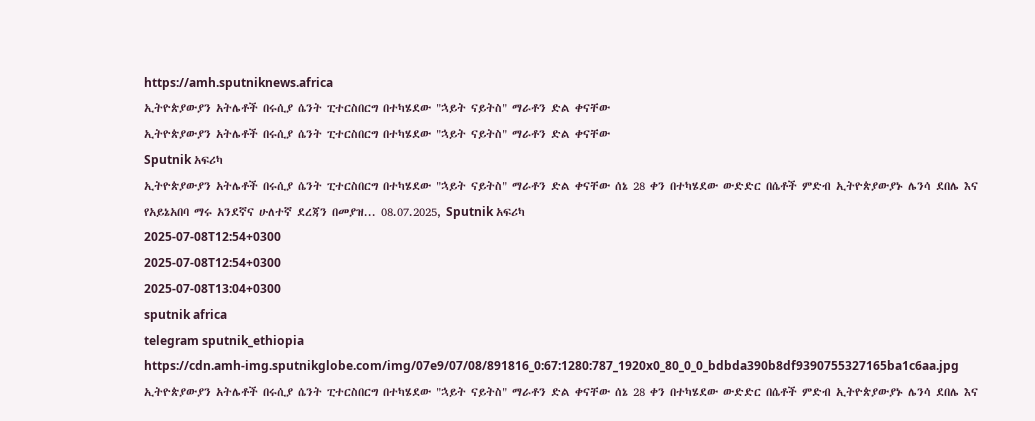https://amh.sputniknews.africa
ኢትዮጵያውያን አትሌቶች በሩሲያ ሴንት ፒተርስበርግ በተካሄደው "ኋይት ናይትስ" ማራቶን ድል ቀናቸው
ኢትዮጵያውያን አትሌቶች በሩሲያ ሴንት ፒተርስበርግ በተካሄደው "ኋይት ናይትስ" ማራቶን ድል ቀናቸው
Sputnik አፍሪካ
ኢትዮጵያውያን አትሌቶች በሩሲያ ሴንት ፒተርስበርግ በተካሄደው "ኋይት ናይትስ" ማራቶን ድል ቀናቸው ሰኔ 28 ቀን በተካሄደው ውድድር በሴቶች ምድብ ኢትዮጵያውያኑ ሌንሳ ደበሌ እና የአይኔአበባ ማሩ አንደኛና ሁለተኛ ደረጃን በመያዝ... 08.07.2025, Sputnik አፍሪካ
2025-07-08T12:54+0300
2025-07-08T12:54+0300
2025-07-08T13:04+0300
sputnik africa
telegram sputnik_ethiopia
https://cdn.amh-img.sputnikglobe.com/img/07e9/07/08/891816_0:67:1280:787_1920x0_80_0_0_bdbda390b8df9390755327165ba1c6aa.jpg
ኢትዮጵያውያን አትሌቶች በሩሲያ ሴንት ፒተርስበርግ በተካሄደው "ኋይት ናይትስ" ማራቶን ድል ቀናቸው ሰኔ 28 ቀን በተካሄደው ውድድር በሴቶች ምድብ ኢትዮጵያውያኑ ሌንሳ ደበሌ እና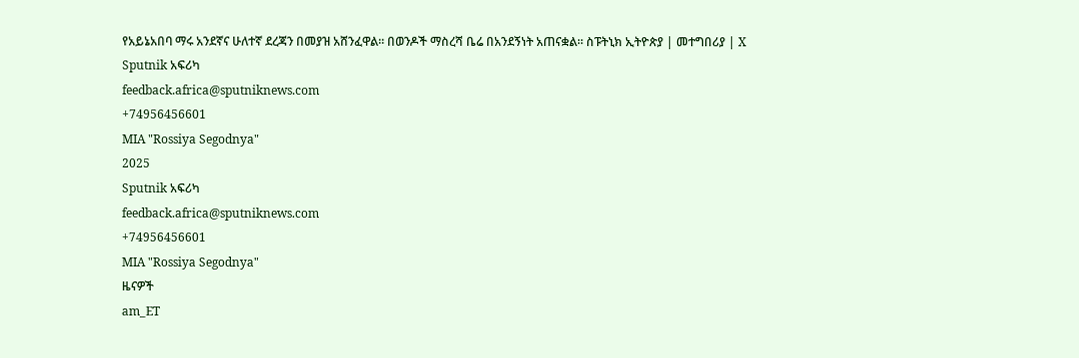የአይኔአበባ ማሩ አንደኛና ሁለተኛ ደረጃን በመያዝ አሸንፈዋል። በወንዶች ማስረሻ ቤሬ በአንደኝነት አጠናቋል። ስፑትኒክ ኢትዮጵያ | መተግበሪያ | X
Sputnik አፍሪካ
feedback.africa@sputniknews.com
+74956456601
MIA "Rossiya Segodnya"
2025
Sputnik አፍሪካ
feedback.africa@sputniknews.com
+74956456601
MIA "Rossiya Segodnya"
ዜናዎች
am_ET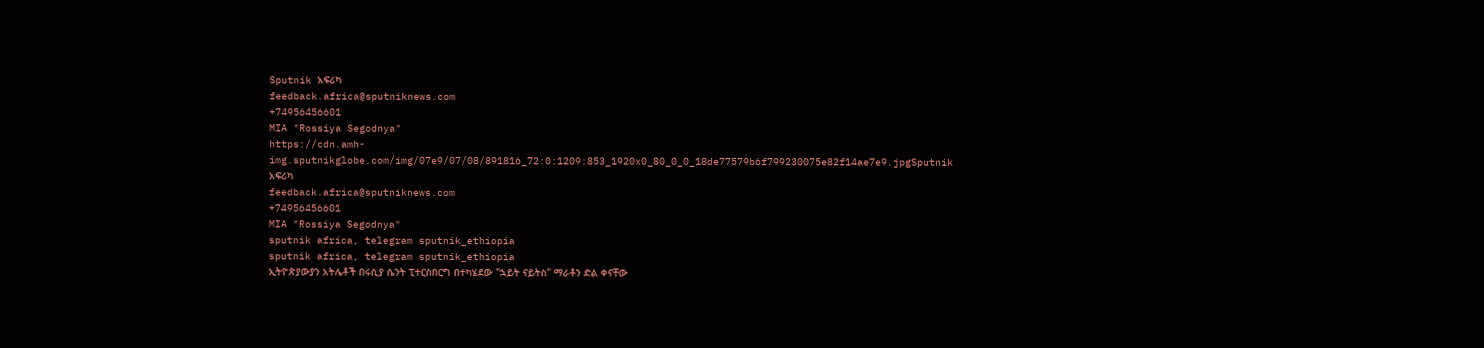Sputnik አፍሪካ
feedback.africa@sputniknews.com
+74956456601
MIA "Rossiya Segodnya"
https://cdn.amh-img.sputnikglobe.com/img/07e9/07/08/891816_72:0:1209:853_1920x0_80_0_0_18de77579b6f799230075e82f14ae7e9.jpgSputnik አፍሪካ
feedback.africa@sputniknews.com
+74956456601
MIA "Rossiya Segodnya"
sputnik africa, telegram sputnik_ethiopia
sputnik africa, telegram sputnik_ethiopia
ኢትዮጵያውያን አትሌቶች በሩሲያ ሴንት ፒተርስበርግ በተካሄደው "ኋይት ናይትስ" ማራቶን ድል ቀናቸው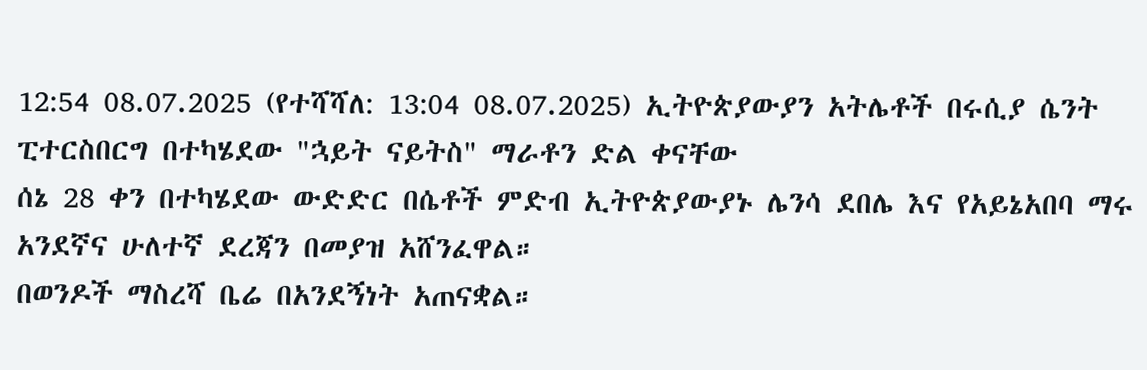12:54 08.07.2025 (የተሻሻለ: 13:04 08.07.2025) ኢትዮጵያውያን አትሌቶች በሩሲያ ሴንት ፒተርስበርግ በተካሄደው "ኋይት ናይትስ" ማራቶን ድል ቀናቸው
ሰኔ 28 ቀን በተካሄደው ውድድር በሴቶች ምድብ ኢትዮጵያውያኑ ሌንሳ ደበሌ እና የአይኔአበባ ማሩ አንደኛና ሁለተኛ ደረጃን በመያዝ አሸንፈዋል።
በወንዶች ማስረሻ ቤሬ በአንደኝነት አጠናቋል።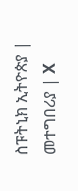ስፑትኒክ ኢትዮጵያ | መተግበሪያ | X